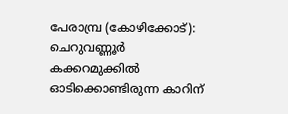പേരാമ്പ്ര (കോഴിക്കോട്): ചെറുവണ്ണൂർ കക്കറമുക്കിൽ ഓടിക്കൊണ്ടിരുന്ന കാറിന്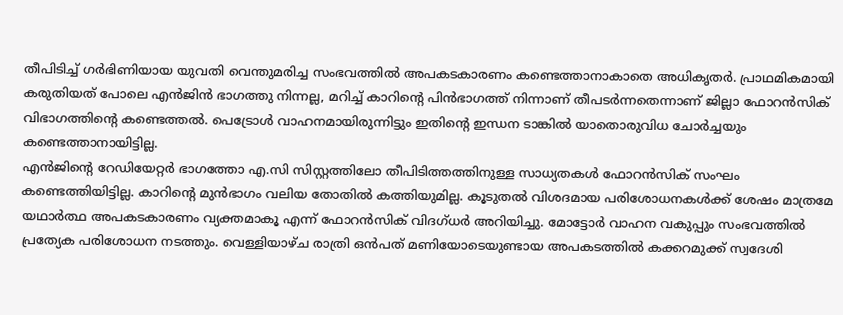തീപിടിച്ച് ഗർഭിണിയായ യുവതി വെന്തുമരിച്ച സംഭവത്തിൽ അപകടകാരണം കണ്ടെത്താനാകാതെ അധികൃതർ. പ്രാഥമികമായി കരുതിയത് പോലെ എൻജിൻ ഭാഗത്തു നിന്നല്ല, മറിച്ച് കാറിന്റെ പിൻഭാഗത്ത് നിന്നാണ് തീപടർന്നതെന്നാണ് ജില്ലാ ഫോറൻസിക് വിഭാഗത്തിന്റെ കണ്ടെത്തൽ. പെട്രോൾ വാഹനമായിരുന്നിട്ടും ഇതിന്റെ ഇന്ധന ടാങ്കിൽ യാതൊരുവിധ ചോർച്ചയും കണ്ടെത്താനായിട്ടില്ല.
എൻജിന്റെ റേഡിയേറ്റർ ഭാഗത്തോ എ.സി സിസ്റ്റത്തിലോ തീപിടിത്തത്തിനുള്ള സാധ്യതകൾ ഫോറൻസിക് സംഘം കണ്ടെത്തിയിട്ടില്ല. കാറിന്റെ മുൻഭാഗം വലിയ തോതിൽ കത്തിയുമില്ല. കൂടുതൽ വിശദമായ പരിശോധനകൾക്ക് ശേഷം മാത്രമേ യഥാർത്ഥ അപകടകാരണം വ്യക്തമാകൂ എന്ന് ഫോറൻസിക് വിദഗ്ധർ അറിയിച്ചു. മോട്ടോർ വാഹന വകുപ്പും സംഭവത്തിൽ പ്രത്യേക പരിശോധന നടത്തും. വെള്ളിയാഴ്ച രാത്രി ഒൻപത് മണിയോടെയുണ്ടായ അപകടത്തിൽ കക്കറമുക്ക് സ്വദേശി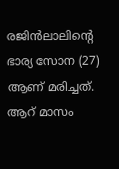രജിൻലാലിന്റെ ഭാര്യ സോന (27) ആണ് മരിച്ചത്. ആറ് മാസം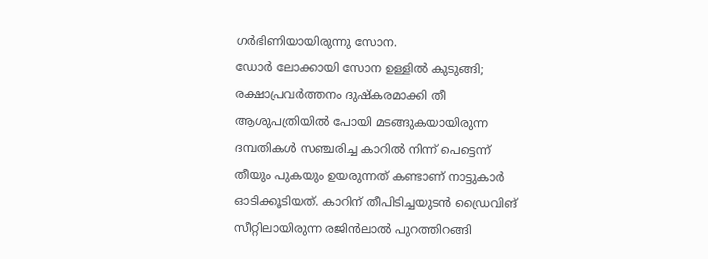ഗർഭിണിയായിരുന്നു സോന.
ഡോർ ലോക്കായി സോന ഉള്ളിൽ കുടുങ്ങി; രക്ഷാപ്രവർത്തനം ദുഷ്കരമാക്കി തീ
ആശുപത്രിയിൽ പോയി മടങ്ങുകയായിരുന്ന ദമ്പതികൾ സഞ്ചരിച്ച കാറിൽ നിന്ന് പെട്ടെന്ന് തീയും പുകയും ഉയരുന്നത് കണ്ടാണ് നാട്ടുകാർ ഓടിക്കൂടിയത്. കാറിന് തീപിടിച്ചയുടൻ ഡ്രൈവിങ് സീറ്റിലായിരുന്ന രജിൻലാൽ പുറത്തിറങ്ങി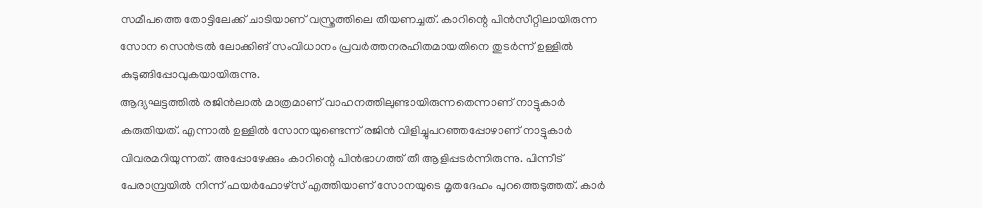സമീപത്തെ തോട്ടിലേക്ക് ചാടിയാണ് വസ്ത്രത്തിലെ തീയണച്ചത്. കാറിന്റെ പിൻസീറ്റിലായിരുന്ന സോന സെൻട്രൽ ലോക്കിങ് സംവിധാനം പ്രവർത്തനരഹിതമായതിനെ തുടർന്ന് ഉള്ളിൽ കുടുങ്ങിപ്പോവുകയായിരുന്നു.
ആദ്യഘട്ടത്തിൽ രജിൻലാൽ മാത്രമാണ് വാഹനത്തിലുണ്ടായിരുന്നതെന്നാണ് നാട്ടുകാർ കരുതിയത്. എന്നാൽ ഉള്ളിൽ സോനയുണ്ടെന്ന് രജിൻ വിളിച്ചുപറഞ്ഞപ്പോഴാണ് നാട്ടുകാർ വിവരമറിയുന്നത്. അപ്പോഴേക്കും കാറിന്റെ പിൻഭാഗത്ത് തീ ആളിപ്പടർന്നിരുന്നു. പിന്നീട് പേരാമ്പ്രയിൽ നിന്ന് ഫയർഫോഴ്സ് എത്തിയാണ് സോനയുടെ മൃതദേഹം പുറത്തെടുത്തത്. കാർ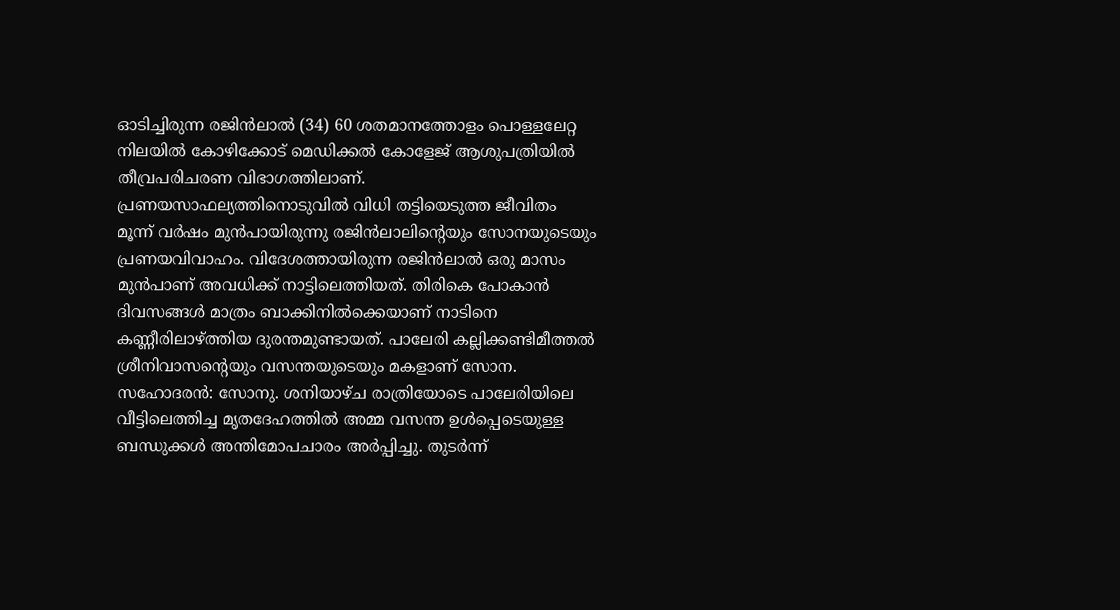ഓടിച്ചിരുന്ന രജിൻലാൽ (34) 60 ശതമാനത്തോളം പൊള്ളലേറ്റ നിലയിൽ കോഴിക്കോട് മെഡിക്കൽ കോളേജ് ആശുപത്രിയിൽ തീവ്രപരിചരണ വിഭാഗത്തിലാണ്.
പ്രണയസാഫല്യത്തിനൊടുവിൽ വിധി തട്ടിയെടുത്ത ജീവിതം
മൂന്ന് വർഷം മുൻപായിരുന്നു രജിൻലാലിന്റെയും സോനയുടെയും പ്രണയവിവാഹം. വിദേശത്തായിരുന്ന രജിൻലാൽ ഒരു മാസം മുൻപാണ് അവധിക്ക് നാട്ടിലെത്തിയത്. തിരികെ പോകാൻ ദിവസങ്ങൾ മാത്രം ബാക്കിനിൽക്കെയാണ് നാടിനെ കണ്ണീരിലാഴ്ത്തിയ ദുരന്തമുണ്ടായത്. പാലേരി കല്ലിക്കണ്ടിമീത്തൽ ശ്രീനിവാസന്റെയും വസന്തയുടെയും മകളാണ് സോന. സഹോദരൻ: സോനു. ശനിയാഴ്ച രാത്രിയോടെ പാലേരിയിലെ വീട്ടിലെത്തിച്ച മൃതദേഹത്തിൽ അമ്മ വസന്ത ഉൾപ്പെടെയുള്ള ബന്ധുക്കൾ അന്തിമോപചാരം അർപ്പിച്ചു. തുടർന്ന്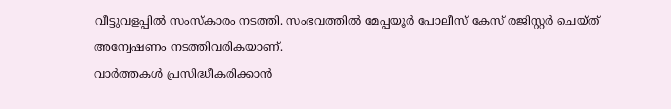വീട്ടുവളപ്പിൽ സംസ്കാരം നടത്തി. സംഭവത്തിൽ മേപ്പയൂർ പോലീസ് കേസ് രജിസ്റ്റർ ചെയ്ത് അന്വേഷണം നടത്തിവരികയാണ്.
വാർത്തകൾ പ്രസിദ്ധീകരിക്കാൻ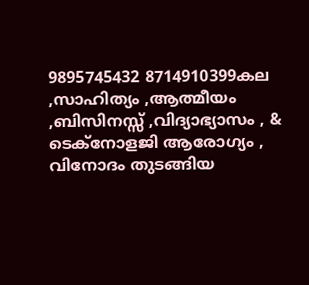9895745432 8714910399കല ,സാഹിത്യം ,ആത്മീയം ,ബിസിനസ്സ് ,വിദ്യാഭ്യാസം , & ടെക്നോളജി ആരോഗ്യം , വിനോദം തുടങ്ങിയ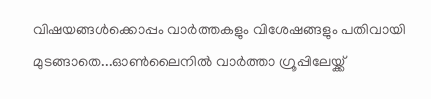വിഷയങ്ങൾക്കൊപ്പം വാർത്തകളും വിശേഷങ്ങളും പതിവായി മുടങ്ങാതെ...ഓൺലൈനിൽ വാർത്താ ഗ്രൂപ്പിലേയ്ക്ക്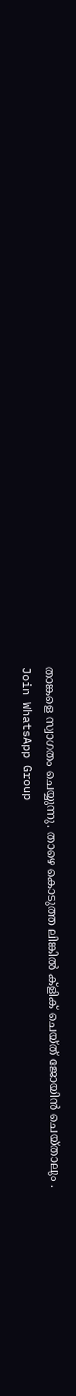താങ്കളെ സ്വാഗതം ചെയ്യുന്നു. താഴെ കൊടുത്ത ലിങ്കിൽ ക്ളിക് ചെയ്ത് ജോയിൻ ചെയ്താലും .
Join WhatsApp Group